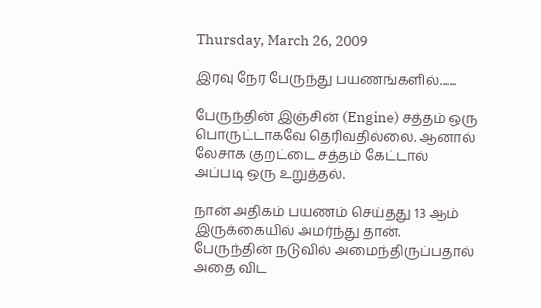Thursday, March 26, 2009

இரவு நேர பேருந்து பயணங்களில்.......

பேருந்தின் இஞ்சின் (Engine) சத்தம் ஒரு பொருட்டாகவே தெரிவதில்லை. ஆனால் லேசாக குறட்டை சத்தம் கேட்டால் அப்படி ஒரு உறுத்தல்.

நான் அதிகம் பயணம் செய்தது 13 ஆம் இருக்கையில் அமர்ந்து தான். பேருந்தின் நடுவில் அமைந்திருப்பதால் அதை விட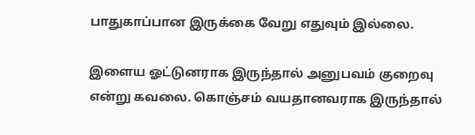பாதுகாப்பான இருக்கை வேறு எதுவும் இல்லை.

இளைய ஓட்டுனராக இருந்தால் அனுபவம் குறைவு என்று கவலை. கொஞ்சம் வயதானவராக இருந்தால்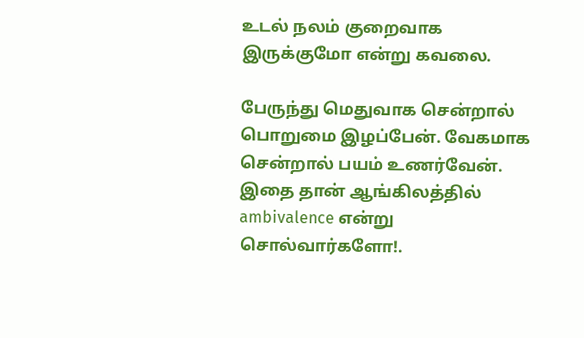உடல் நலம் குறைவாக இருக்குமோ என்று கவலை.

பேருந்து மெதுவாக சென்றால் பொறுமை இழப்பேன். வேகமாக சென்றால் பயம் உணர்வேன். இதை தான் ஆங்கிலத்தில் ambivalence என்று சொல்வார்களோ!.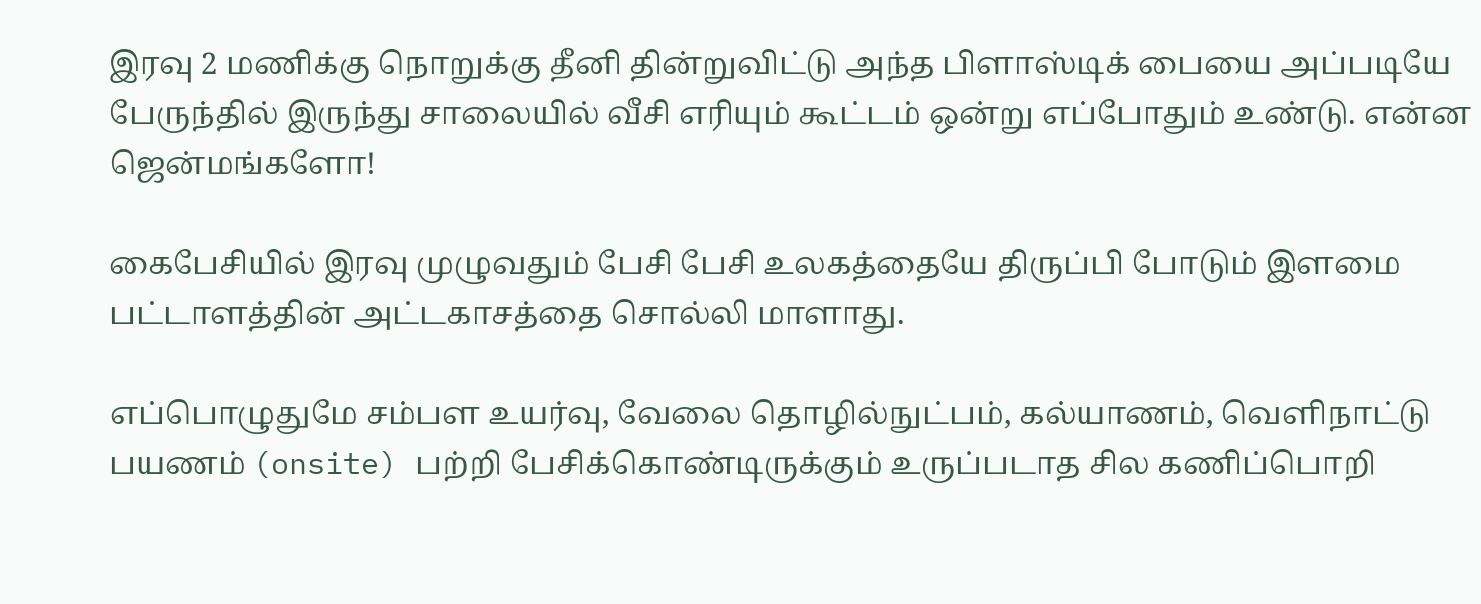இரவு 2 மணிக்கு நொறுக்கு தீனி தின்றுவிட்டு அந்த பிளாஸ்டிக் பையை அப்படியே பேருந்தில் இருந்து சாலையில் வீசி எரியும் கூட்டம் ஒன்று எப்போதும் உண்டு. என்ன ஜென்மங்களோ!

கைபேசியில் இரவு முழுவதும் பேசி பேசி உலகத்தையே திருப்பி போடும் இளமை பட்டாளத்தின் அட்டகாசத்தை சொல்லி மாளாது.

எப்பொழுதுமே சம்பள உயர்வு, வேலை தொழில்நுட்பம், கல்யாணம், வெளிநாட்டு பயணம் (onsite) பற்றி பேசிக்கொண்டிருக்கும் உருப்படாத சில கணிப்பொறி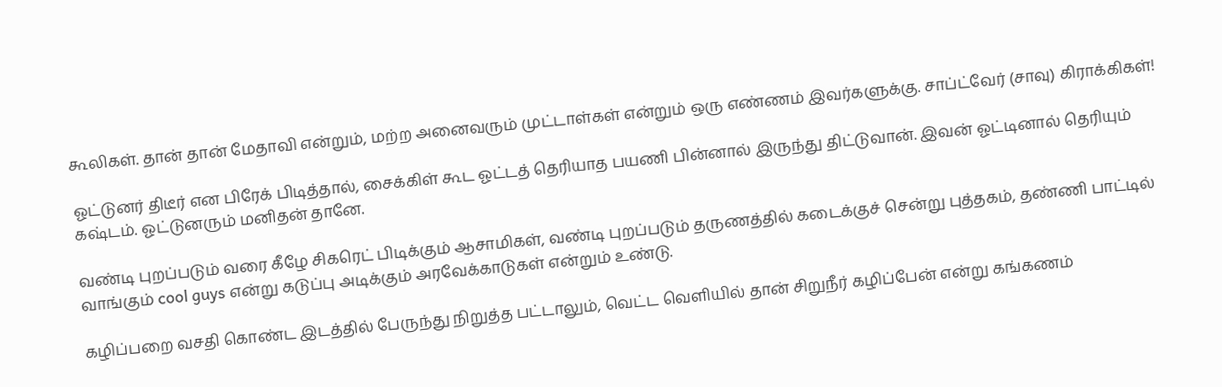கூலிகள். தான் தான் மேதாவி என்றும், மற்ற அனைவரும் முட்டாள்கள் என்றும் ஒரு எண்ணம் இவர்களுக்கு. சாப்ட்வேர் (சாவு) கிராக்கிகள்!

ஓட்டுனர் திடீர் என பிரேக் பிடித்தால், சைக்கிள் கூட ஓட்டத் தெரியாத பயணி பின்னால் இருந்து திட்டுவான். இவன் ஓட்டினால் தெரியும் கஷ்டம். ஓட்டுனரும் மனிதன் தானே.

வண்டி புறப்படும் வரை கீழே சிகரெட் பிடிக்கும் ஆசாமிகள், வண்டி புறப்படும் தருணத்தில் கடைக்குச் சென்று புத்தகம், தண்ணி பாட்டில் வாங்கும் cool guys என்று கடுப்பு அடிக்கும் அரவேக்காடுகள் என்றும் உண்டு.

கழிப்பறை வசதி கொண்ட இடத்தில் பேருந்து நிறுத்த பட்டாலும், வெட்ட வெளியில் தான் சிறுநீர் கழிப்பேன் என்று கங்கணம்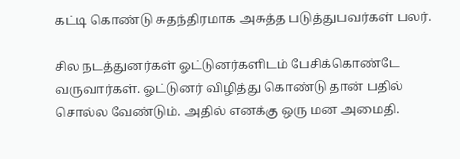கட்டி கொண்டு சுதந்திரமாக அசுத்த படுத்துபவர்கள் பலர்.

சில நடத்துனர்கள் ஓட்டுனர்களிடம் பேசிக்கொண்டே வருவார்கள். ஓட்டுனர் விழித்து கொண்டு தான் பதில் சொல்ல வேண்டும். அதில் எனக்கு ஒரு மன அமைதி.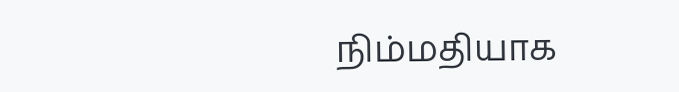நிம்மதியாக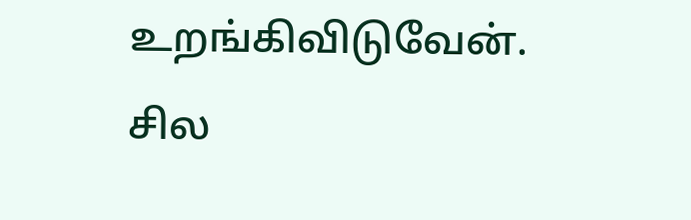உறங்கிவிடுவேன். சில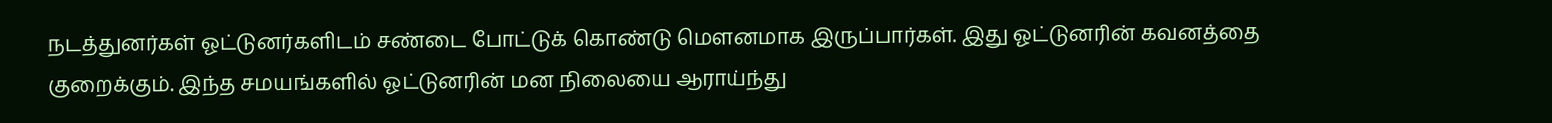நடத்துனர்கள் ஓட்டுனர்களிடம் சண்டை போட்டுக் கொண்டு மௌனமாக இருப்பார்கள். இது ஓட்டுனரின் கவனத்தை குறைக்கும். இந்த சமயங்களில் ஓட்டுனரின் மன நிலையை ஆராய்ந்து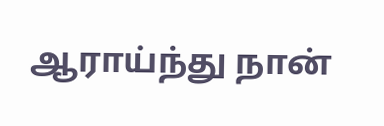ஆராய்ந்து நான்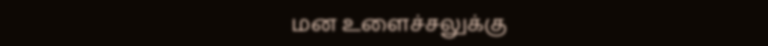மன உளைச்சலுக்கு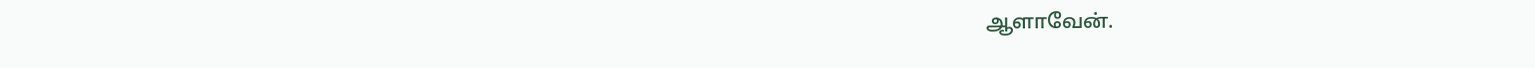ஆளாவேன்.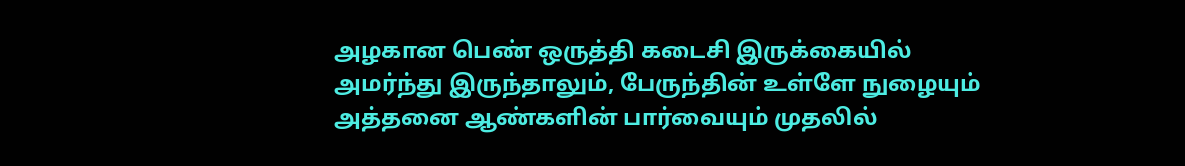அழகான பெண் ஒருத்தி கடைசி இருக்கையில் அமர்ந்து இருந்தாலும், பேருந்தின் உள்ளே நுழையும் அத்தனை ஆண்களின் பார்வையும் முதலில்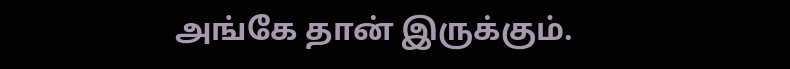அங்கே தான் இருக்கும்.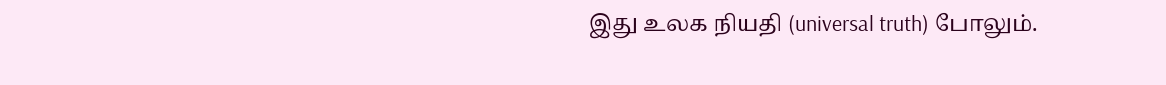இது உலக நியதி (universal truth) போலும்.